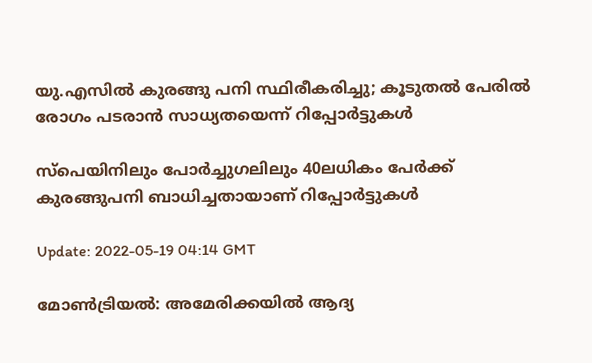യു.എസിൽ കുരങ്ങു പനി സ്ഥിരീകരിച്ചു; കൂടുതൽ പേരിൽ രോഗം പടരാൻ സാധ്യതയെന്ന് റിപ്പോർട്ടുകൾ

സ്പെയിനിലും പോർച്ചുഗലിലും 40ലധികം പേർക്ക് കുരങ്ങുപനി ബാധിച്ചതായാണ് റിപ്പോർട്ടുകൾ

Update: 2022-05-19 04:14 GMT

മോൺട്രിയൽ: അമേരിക്കയിൽ ആദ്യ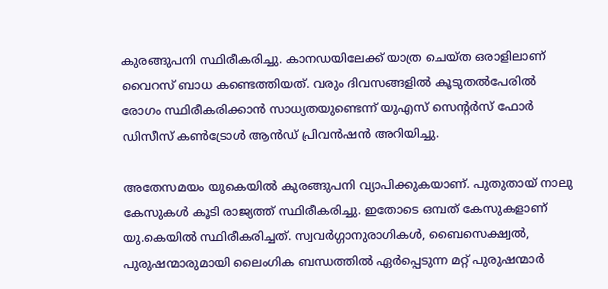കുരങ്ങുപനി സ്ഥിരീകരിച്ചു. കാനഡയിലേക്ക് യാത്ര ചെയ്ത ഒരാളിലാണ് വൈറസ് ബാധ കണ്ടെത്തിയത്. വരും ദിവസങ്ങളിൽ കൂടുതൽപേരിൽ രോഗം സ്ഥിരീകരിക്കാൻ സാധ്യതയുണ്ടെന്ന് യുഎസ് സെന്റർസ് ഫോർ ഡിസീസ് കൺട്രോൾ ആൻഡ് പ്രിവൻഷൻ അറിയിച്ചു.

അതേസമയം യുകെയിൽ കുരങ്ങുപനി വ്യാപിക്കുകയാണ്. പുതുതായ് നാലു കേസുകൾ കൂടി രാജ്യത്ത് സ്ഥിരീകരിച്ചു. ഇതോടെ ഒമ്പത് കേസുകളാണ് യു.കെയിൽ സ്ഥിരീകരിച്ചത്. സ്വവർഗ്ഗാനുരാഗികൾ, ബൈസെക്ഷ്വൽ, പുരുഷന്മാരുമായി ലൈംഗിക ബന്ധത്തിൽ ഏർപ്പെടുന്ന മറ്റ് പുരുഷന്മാർ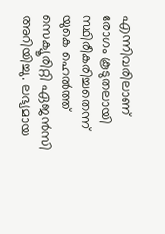എന്നിവരിലാണ് രോഗം കൂടുതലായി സ്ഥിരീകരിച്ചതെന്ന് യുകെ ഹെൽത്ത് സെക്യൂരിറ്റി ഏജൻസി അറിയിച്ചു. ലഭ്യമായ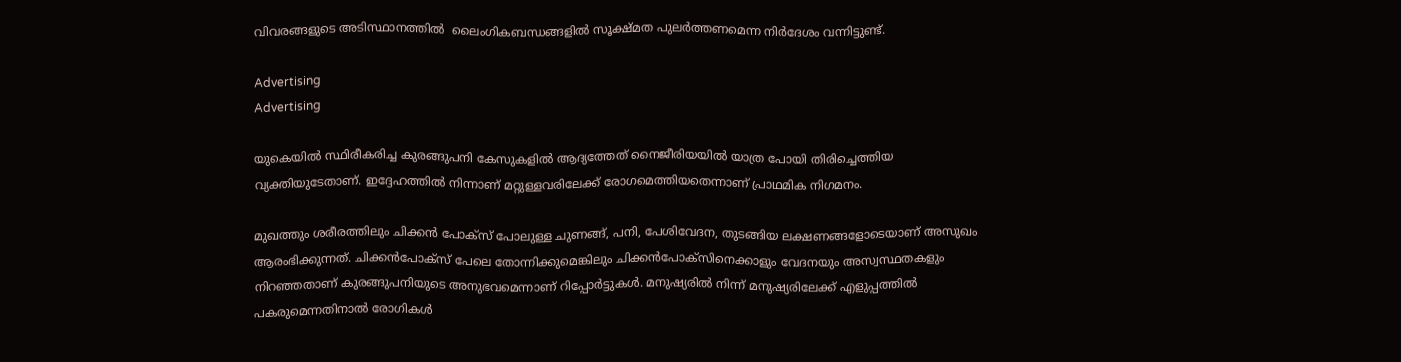വിവരങ്ങളുടെ അടിസ്ഥാനത്തിൽ  ലൈംഗികബന്ധങ്ങളിൽ സൂക്ഷ്മത പുലർത്തണമെന്ന നിർദേശം വന്നിട്ടുണ്ട്.

Advertising
Advertising

യുകെയിൽ സ്ഥിരീകരിച്ച കുരങ്ങുപനി കേസുകളിൽ ആദ്യത്തേത് നൈജീരിയയിൽ യാത്ര പോയി തിരിച്ചെത്തിയ വ്യക്തിയുടേതാണ്. ഇദ്ദേഹത്തിൽ നിന്നാണ് മറ്റുള്ളവരിലേക്ക് രോഗമെത്തിയതെന്നാണ് പ്രാഥമിക നിഗമനം.

മുഖത്തും ശരീരത്തിലും ചിക്കൻ പോക്‌സ് പോലുള്ള ചുണങ്ങ്, പനി, പേശിവേദന, തുടങ്ങിയ ലക്ഷണങ്ങളോടെയാണ് അസുഖം ആരംഭിക്കുന്നത്. ചിക്കൻപോക്‌സ് പേലെ തോന്നിക്കുമെങ്കിലും ചിക്കൻപോക്‌സിനെക്കാളും വേദനയും അസ്വസ്ഥതകളും നിറഞ്ഞതാണ് കുരങ്ങുപനിയുടെ അനുഭവമെന്നാണ് റിപ്പോർട്ടുകൾ. മനുഷ്യരിൽ നിന്ന് മനുഷ്യരിലേക്ക് എളുപ്പത്തിൽ പകരുമെന്നതിനാൽ രോഗികൾ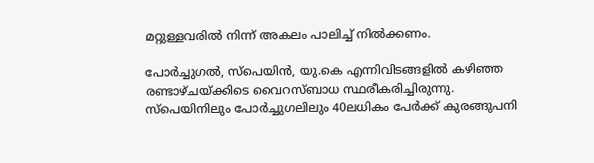മറ്റുള്ളവരിൽ നിന്ന് അകലം പാലിച്ച് നിൽക്കണം.

പോർച്ചുഗൽ, സ്പെയിൻ, യു.കെ എന്നിവിടങ്ങളിൽ കഴിഞ്ഞ രണ്ടാഴ്ചയ്ക്കിടെ വൈറസ്ബാധ സ്ഥരീകരിച്ചിരുന്നു. സ്പെയിനിലും പോർച്ചുഗലിലും 40ലധികം പേർക്ക് കുരങ്ങുപനി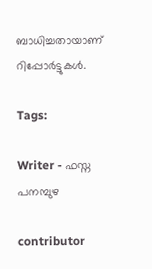ബാധിച്ചതായാണ് റിപ്പോർട്ടുകൾ.

Tags:

Writer - ഫസ്ന പനമ്പുഴ

contributor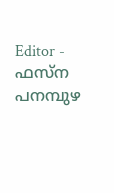Editor - ഫസ്ന പനമ്പുഴ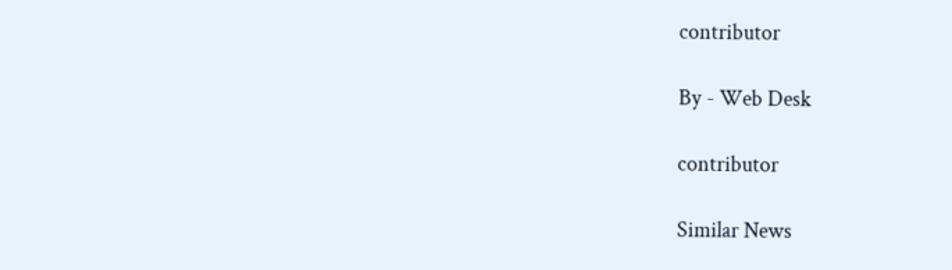contributor

By - Web Desk

contributor

Similar News